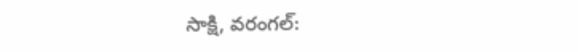సాక్షి, వరంగల్: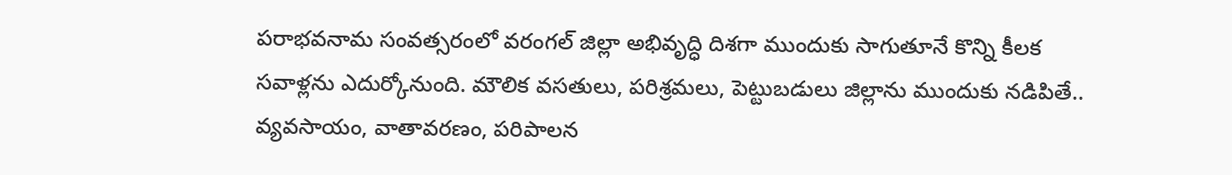పరాభవనామ సంవత్సరంలో వరంగల్ జిల్లా అభివృద్ధి దిశగా ముందుకు సాగుతూనే కొన్ని కీలక సవాళ్లను ఎదుర్కోనుంది. మౌలిక వసతులు, పరిశ్రమలు, పెట్టుబడులు జిల్లాను ముందుకు నడిపితే.. వ్యవసాయం, వాతావరణం, పరిపాలన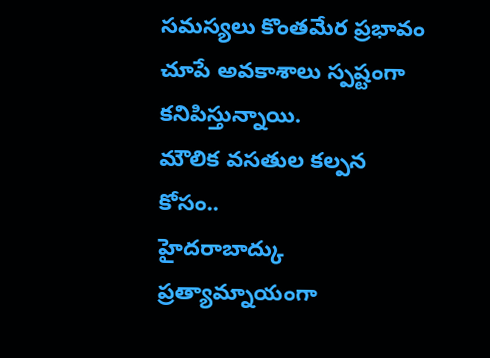సమస్యలు కొంతమేర ప్రభావం చూపే అవకాశాలు స్పష్టంగా కనిపిస్తున్నాయి.
మౌలిక వసతుల కల్పన కోసం..
హైదరాబాద్కు ప్రత్యామ్నాయంగా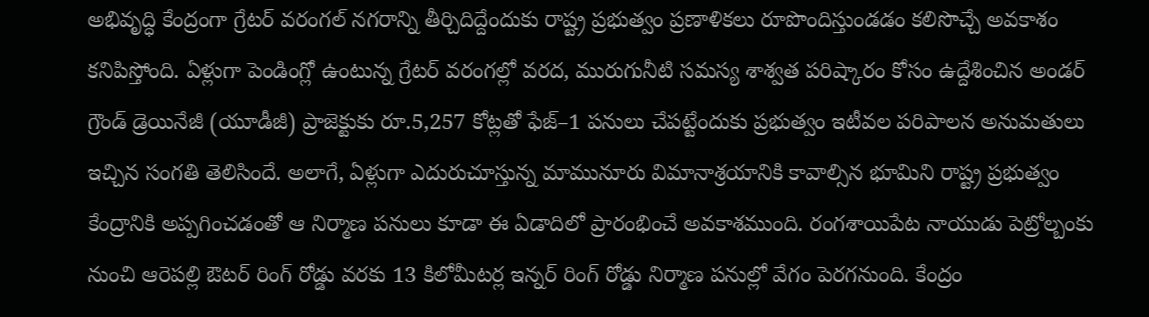అభివృద్ధి కేంద్రంగా గ్రేటర్ వరంగల్ నగరాన్ని తీర్చిదిద్దేందుకు రాష్ట్ర ప్రభుత్వం ప్రణాళికలు రూపొందిస్తుండడం కలిసొచ్చే అవకాశం కనిపిస్తోంది. ఏళ్లుగా పెండింగ్లో ఉంటున్న గ్రేటర్ వరంగల్లో వరద, మురుగునీటి సమస్య శాశ్వత పరిష్కారం కోసం ఉద్దేశించిన అండర్ గ్రౌండ్ డ్రెయినేజీ (యూడీజీ) ప్రాజెక్టుకు రూ.5,257 కోట్లతో ఫేజ్–1 పనులు చేపట్టేందుకు ప్రభుత్వం ఇటీవల పరిపాలన అనుమతులు ఇచ్చిన సంగతి తెలిసిందే. అలాగే, ఏళ్లుగా ఎదురుచూస్తున్న మామునూరు విమానాశ్రయానికి కావాల్సిన భూమిని రాష్ట్ర ప్రభుత్వం కేంద్రానికి అప్పగించడంతో ఆ నిర్మాణ పనులు కూడా ఈ ఏడాదిలో ప్రారంభించే అవకాశముంది. రంగశాయిపేట నాయుడు పెట్రోల్బంకు నుంచి ఆరెపల్లి ఔటర్ రింగ్ రోడ్డు వరకు 13 కిలోమీటర్ల ఇన్నర్ రింగ్ రోడ్డు నిర్మాణ పనుల్లో వేగం పెరగనుంది. కేంద్రం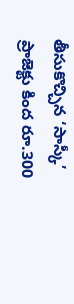తీసుకొచ్చిన ‘సాస్కీ’ ప్రాజెక్టు కింద రూ.300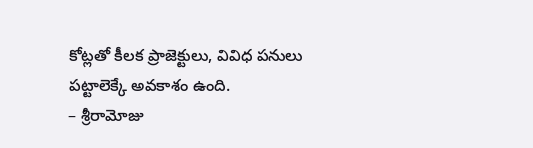కోట్లతో కీలక ప్రాజెక్టులు, వివిధ పనులు పట్టాలెక్కే అవకాశం ఉంది.
– శ్రీరామోజు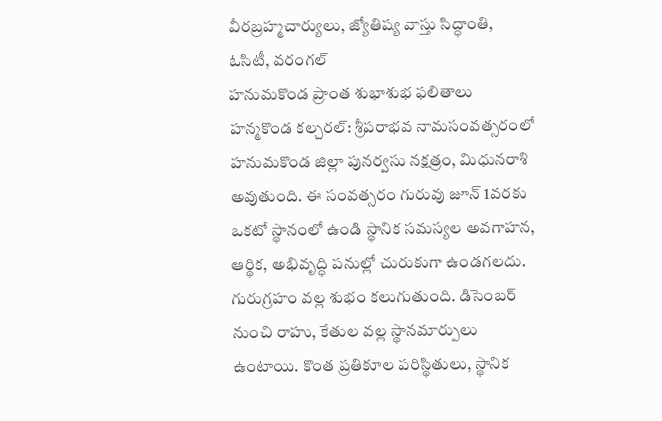వీరబ్రహ్మచార్యులు, జ్యోతిష్య వాస్తు సిద్ధాంతి, ఓసిటీ, వరంగల్
హనుమకొండ ప్రాంత శుభాశుభ ఫలితాలు
హన్మకొండ కల్చరల్: శ్రీపరాభవ నామసంవత్సరంలో హనుమకొండ జిల్లా పునర్వసు నక్షత్రం, మిధునరాశి అవుతుంది. ఈ సంవత్సరం గురువు జూన్ 1వరకు ఒకటో స్థానంలో ఉండి స్థానిక సమస్యల అవగాహన, ఆర్థిక, అభివృద్ధి పనుల్లో చురుకుగా ఉండగలదు. గురుగ్రహం వల్ల శుభం కలుగుతుంది. డిసెంబర్ నుంచి రాహు, కేతుల వల్ల స్థానమార్పులు ఉంటాయి. కొంత ప్రతికూల పరిస్థితులు, స్థానిక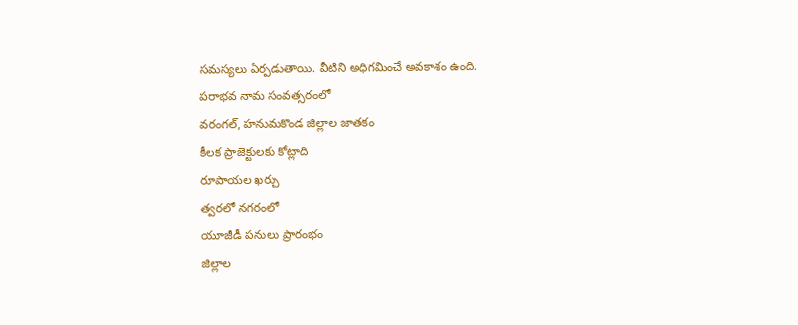సమస్యలు ఏర్పడుతాయి. వీటిని అధిగమించే అవకాశం ఉంది.
పరాభవ నామ సంవత్సరంలో
వరంగల్, హనుమకొండ జిల్లాల జాతకం
కీలక ప్రాజెక్టులకు కోట్లాది
రూపాయల ఖర్చు
త్వరలో నగరంలో
యూజీడీ పనులు ప్రారంభం
జిల్లాల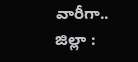వారీగా..
జిల్లా :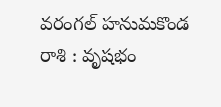వరంగల్ హనుమకొండ
రాశి : వృషభం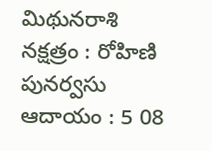మిథునరాశి
నక్షత్రం : రోహిణి పునర్వసు
ఆదాయం : 5 08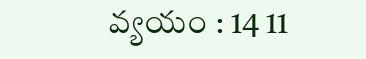వ్యయం : 14 11